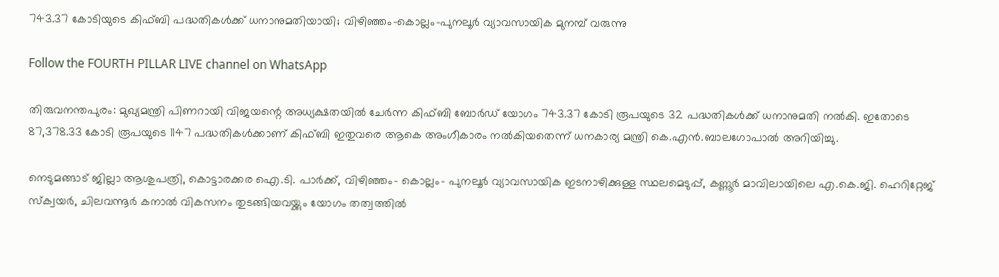743.37 കോടിയുടെ കിഫ്ബി പദ്ധതികള്‍ക്ക് ധനാനുമതിയായി; വിഴിഞ്ഞം-കൊല്ലം-പുനലൂര്‍ വ്യാവസായിക മുനമ്പ് വരുന്നു

Follow the FOURTH PILLAR LIVE channel on WhatsApp

തിരുവനന്തപുരം: മുഖ്യമന്ത്രി പിണറായി വിജയന്റെ അധ്യക്ഷതയില്‍ ചേര്‍ന്ന കിഫ്ബി ബോര്‍ഡ് യോഗം 743.37 കോടി രൂപയുടെ 32 പദ്ധതികള്‍ക്ക് ധനാനുമതി നല്‍കി. ഇതോടെ 87,378.33 കോടി രൂപയുടെ 1147 പദ്ധതികള്‍ക്കാണ് കിഫ്ബി ഇതുവരെ ആകെ അംഗീകാരം നല്‍കിയതെന്ന് ധനകാര്യ മന്ത്രി കെ.എന്‍.ബാലഗോപാല്‍ അറിയിച്ചു.

നെടുമങ്ങാട് ജില്ലാ ആശുപത്രി, കൊട്ടാരക്കര ഐ.ടി. പാര്‍ക്ക്, വിഴിഞ്ഞം- കൊല്ലം- പുനലൂര്‍ വ്യാവസായിക ഇടനാഴിക്കുള്ള സ്ഥലമെടുപ്പ്, കണ്ണൂര്‍ മാവിലായിലെ എ.കെ.ജി. ഹെറിറ്റേജ് സ്‌ക്വയര്‍, ചിലവന്നൂര്‍ കനാല്‍ വികസനം തുടങ്ങിയവയ്ക്കും യോഗം തത്വത്തില്‍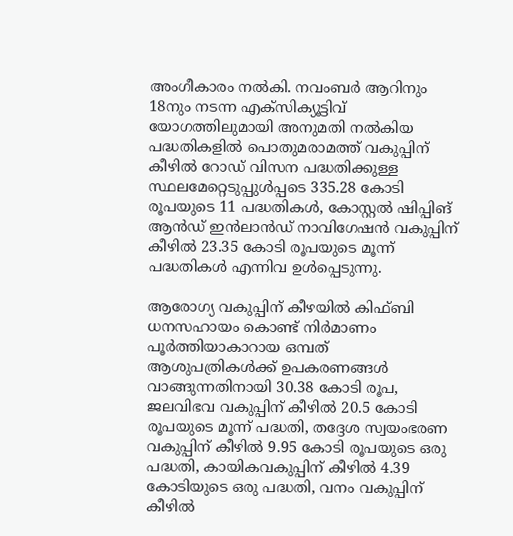അംഗീകാരം നല്‍കി. നവംബര്‍ ആറിനും 18നും നടന്ന എക്സിക്യൂട്ടിവ് യോഗത്തിലുമായി അനുമതി നല്‍കിയ പദ്ധതികളില്‍ പൊതുമരാമത്ത് വകുപ്പിന് കീഴില്‍ റോഡ് വിസന പദ്ധതിക്കുള്ള സ്ഥലമേറ്റെടുപ്പുള്‍പ്പടെ 335.28 കോടി രൂപയുടെ 11 പദ്ധതികള്‍, കോസ്റ്റല്‍ ഷിപ്പിങ് ആന്‍ഡ് ഇന്‍ലാന്‍ഡ് നാവിഗേഷന്‍ വകുപ്പിന് കീഴില്‍ 23.35 കോടി രൂപയുടെ മൂന്ന് പദ്ധതികള്‍ എന്നിവ ഉള്‍പ്പെടുന്നു.

ആരോഗ്യ വകുപ്പിന് കീഴയില്‍ കിഫ്ബി ധനസഹായം കൊണ്ട് നിര്‍മാണം പൂര്‍ത്തിയാകാറായ ഒമ്പത് ആശുപത്രികള്‍ക്ക് ഉപകരണങ്ങള്‍ വാങ്ങുന്നതിനായി 30.38 കോടി രൂപ, ജലവിഭവ വകുപ്പിന് കീഴില്‍ 20.5 കോടി രൂപയുടെ മൂന്ന് പദ്ധതി, തദ്ദേശ സ്വയംഭരണ വകുപ്പിന് കീഴില്‍ 9.95 കോടി രൂപയുടെ ഒരു പദ്ധതി, കായികവകുപ്പിന് കീഴില്‍ 4.39 കോടിയുടെ ഒരു പദ്ധതി, വനം വകുപ്പിന് കീഴില്‍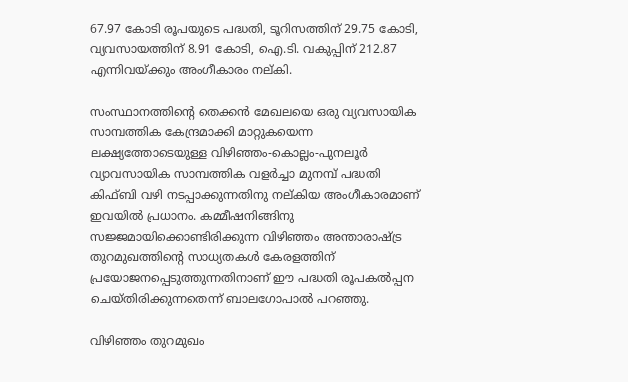67.97 കോടി രൂപയുടെ പദ്ധതി, ടൂറിസത്തിന് 29.75 കോടി, വ്യവസായത്തിന് 8.91 കോടി, ഐ.ടി. വകുപ്പിന് 212.87 എന്നിവയ്ക്കും അംഗീകാരം നല്കി.

സംസ്ഥാനത്തിന്റെ തെക്കന്‍ മേഖലയെ ഒരു വ്യവസായിക സാമ്പത്തിക കേന്ദ്രമാക്കി മാറ്റുകയെന്ന ലക്ഷ്യത്തോടെയുള്ള വിഴിഞ്ഞം-കൊല്ലം-പുനലൂര്‍ വ്യാവസായിക സാമ്പത്തിക വളര്‍ച്ചാ മുനമ്പ് പദ്ധതി കിഫ്ബി വഴി നടപ്പാക്കുന്നതിനു നല്കിയ അംഗീകാരമാണ് ഇവയില്‍ പ്രധാനം. കമ്മീഷനിങ്ങിനു സജ്ജമായിക്കൊണ്ടിരിക്കുന്ന വിഴിഞ്ഞം അന്താരാഷ്ട്ര തുറമുഖത്തിന്റെ സാധ്യതകള്‍ കേരളത്തിന് പ്രയോജനപ്പെടുത്തുന്നതിനാണ് ഈ പദ്ധതി രൂപകല്‍പ്പന ചെയ്തിരിക്കുന്നതെന്ന് ബാലഗോപാല്‍ പറഞ്ഞു.

വിഴിഞ്ഞം തുറമുഖം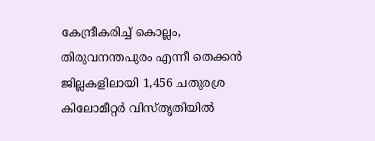കേന്ദ്രീകരിച്ച് കൊല്ലം, തിരുവനന്തപുരം എന്നീ തെക്കന്‍ ജില്ലകളിലായി 1,456 ചതുരശ്ര കിലോമീറ്റര്‍ വിസ്തൃതിയില്‍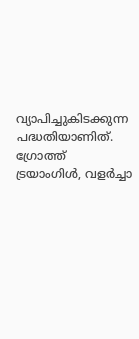വ്യാപിച്ചുകിടക്കുന്ന പദ്ധതിയാണിത്. ഗ്രോത്ത് ട്രയാംഗിള്‍, വളര്‍ച്ചാ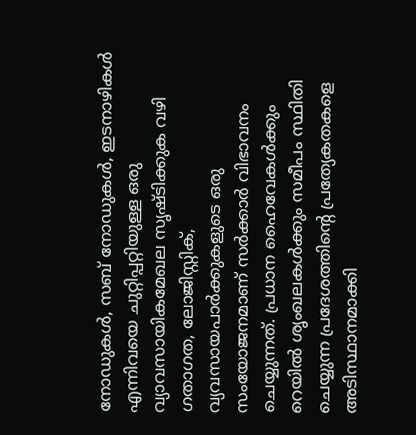നോഡുകള്‍, സബ് നോഡുകള്‍, ഇടനാഴികള്‍ എന്നിവയെ ചുറ്റിപ്പറ്റിയുള്ള ഒരു വ്യാവസായികമേഖല സൃഷ്ടിക്കുക വഴി ഗതാഗത, ലോജിസ്റ്റിക്, വ്യവസായപാര്‍ക്കുകളുടെ ഒരു സംയോജനമാണ് സര്‍ക്കാര്‍ വിഭാവനം ചെയ്യുന്നത്. പ്രധാന ഹൈവേകള്‍ക്കും റെയില്‍ ശൃംഖലകള്‍ക്കും സമീപം സ്ഥിതി ചെയ്യുന്ന പ്രദേശത്തിന്റെ പ്രത്യേകതകളെ അടിസ്ഥാനമാക്കി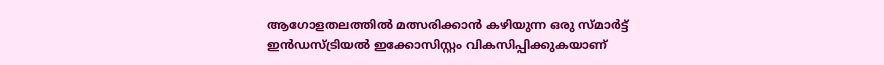ആഗോളതലത്തില്‍ മത്സരിക്കാന്‍ കഴിയുന്ന ഒരു സ്മാര്‍ട്ട് ഇന്‍ഡസ്ട്രിയല്‍ ഇക്കോസിസ്റ്റം വികസിപ്പിക്കുകയാണ്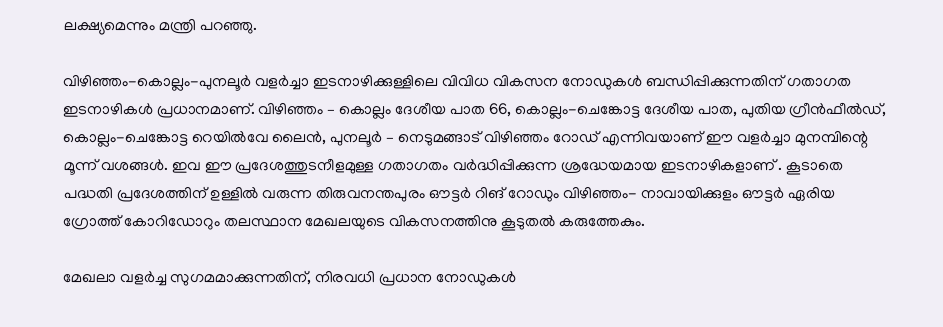ലക്ഷ്യമെന്നും മന്ത്രി പറഞ്ഞു.

വിഴിഞ്ഞം-കൊല്ലം-പുനലൂര്‍ വളര്‍ച്ചാ ഇടനാഴിക്കുള്ളിലെ വിവിധ വികസന നോഡുകള്‍ ബന്ധിപ്പിക്കുന്നതിന് ഗതാഗത ഇടനാഴികള്‍ പ്രധാനമാണ്. വിഴിഞ്ഞം – കൊല്ലം ദേശീയ പാത 66, കൊല്ലം-ചെങ്കോട്ട ദേശീയ പാത, പുതിയ ഗ്രീന്‍ഫീല്‍ഡ്, കൊല്ലം-ചെങ്കോട്ട റെയില്‍വേ ലൈന്‍, പുനലൂര്‍ – നെടുമങ്ങാട് വിഴിഞ്ഞം റോഡ് എന്നിവയാണ് ഈ വളര്‍ച്ചാ മുനമ്പിന്റെ മൂന്ന് വശങ്ങള്‍. ഇവ ഈ പ്രദേശത്തുടനീളമുള്ള ഗതാഗതം വര്‍ദ്ധിപ്പിക്കുന്ന ശ്രദ്ധേയമായ ഇടനാഴികളാണ് . കൂടാതെ പദ്ധതി പ്രദേശത്തിന് ഉള്ളില്‍ വരുന്ന തിരുവനന്തപുരം ഔട്ടര്‍ റിങ് റോഡും വിഴിഞ്ഞം- നാവായിക്കുളം ഔട്ടര്‍ ഏരിയ ഗ്രോത്ത് കോറിഡോറും തലസ്ഥാന മേഖലയുടെ വികസനത്തിനു കൂടുതല്‍ കരുത്തേകും.

മേഖലാ വളര്‍ച്ച സുഗമമാക്കുന്നതിന്, നിരവധി പ്രധാന നോഡുകള്‍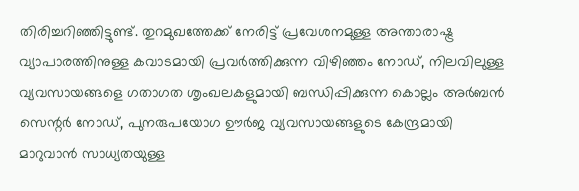തിരിച്ചറിഞ്ഞിട്ടുണ്ട്. തുറമുഖത്തേക്ക് നേരിട്ട് പ്രവേശനമുള്ള അന്താരാഷ്ട്ര വ്യാപാരത്തിനുള്ള കവാടമായി പ്രവര്‍ത്തിക്കുന്ന വിഴിഞ്ഞം നോഡ്, നിലവിലുള്ള വ്യവസായങ്ങളെ ഗതാഗത ശൃംഖലകളുമായി ബന്ധിപ്പിക്കുന്ന കൊല്ലം അര്‍ബന്‍ സെന്റര്‍ നോഡ്, പുനരുപയോഗ ഊര്‍ജ വ്യവസായങ്ങളുടെ കേന്ദ്രമായി മാറുവാന്‍ സാധ്യതയുള്ള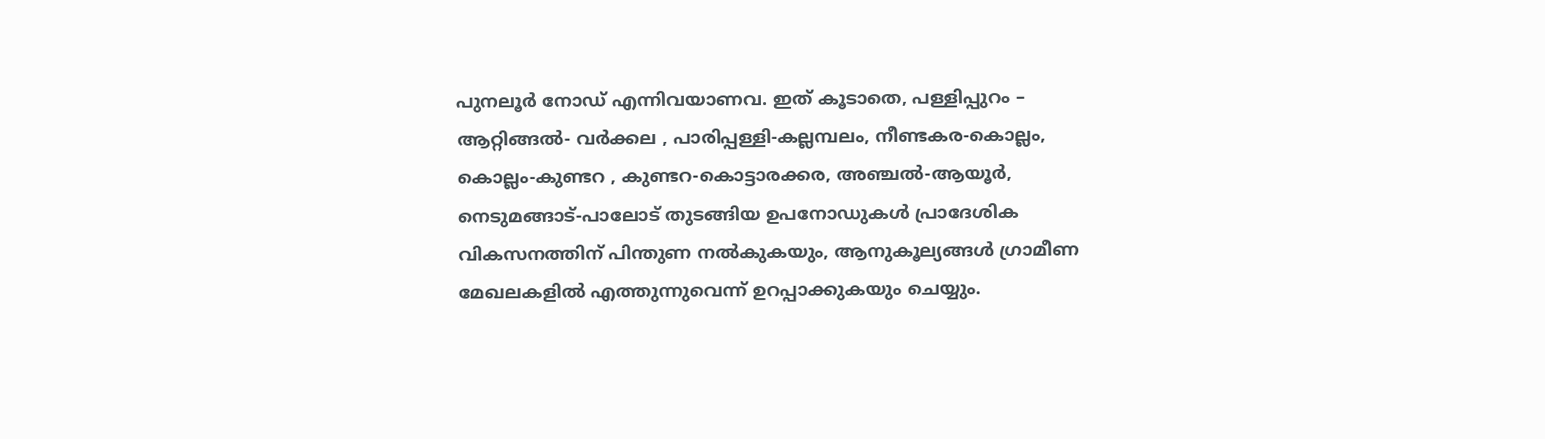പുനലൂര്‍ നോഡ് എന്നിവയാണവ. ഇത് കൂടാതെ, പള്ളിപ്പുറം – ആറ്റിങ്ങല്‍- വര്‍ക്കല , പാരിപ്പള്ളി-കല്ലമ്പലം, നീണ്ടകര-കൊല്ലം, കൊല്ലം-കുണ്ടറ , കുണ്ടറ-കൊട്ടാരക്കര, അഞ്ചല്‍-ആയൂര്‍, നെടുമങ്ങാട്-പാലോട് തുടങ്ങിയ ഉപനോഡുകള്‍ പ്രാദേശിക വികസനത്തിന് പിന്തുണ നല്‍കുകയും, ആനുകൂല്യങ്ങള്‍ ഗ്രാമീണ മേഖലകളില്‍ എത്തുന്നുവെന്ന് ഉറപ്പാക്കുകയും ചെയ്യും.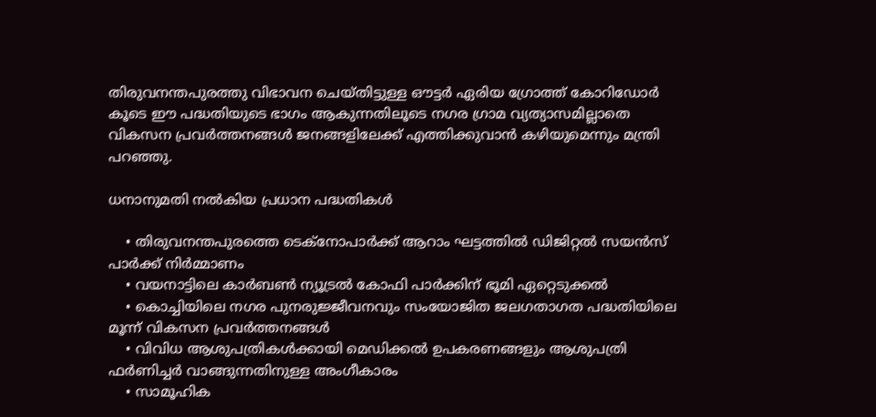തിരുവനന്തപുരത്തു വിഭാവന ചെയ്തിട്ടുള്ള ഔട്ടര്‍ ഏരിയ ഗ്രോത്ത് കോറിഡോര്‍ കൂടെ ഈ പദ്ധതിയുടെ ഭാഗം ആകുന്നതിലൂടെ നഗര ഗ്രാമ വ്യത്യാസമില്ലാതെ വികസന പ്രവര്‍ത്തനങ്ങള്‍ ജനങ്ങളിലേക്ക് എത്തിക്കുവാന്‍ കഴിയുമെന്നും മന്ത്രി പറഞ്ഞു.

ധനാനുമതി നല്‍കിയ പ്രധാന പദ്ധതികള്‍

    • തിരുവനന്തപുരത്തെ ടെക്നോപാര്‍ക്ക് ആറാം ഘട്ടത്തില്‍ ഡിജിറ്റല്‍ സയന്‍സ് പാര്‍ക്ക് നിര്‍മ്മാണം
    • വയനാട്ടിലെ കാര്‍ബണ്‍ ന്യൂട്രല്‍ കോഫി പാര്‍ക്കിന് ഭൂമി ഏറ്റെടുക്കല്‍
    • കൊച്ചിയിലെ നഗര പുനരുജ്ജീവനവും സംയോജിത ജലഗതാഗത പദ്ധതിയിലെ മൂന്ന് വികസന പ്രവര്‍ത്തനങ്ങള്‍
    • വിവിധ ആശുപത്രികള്‍ക്കായി മെഡിക്കല്‍ ഉപകരണങ്ങളും ആശുപത്രി ഫര്‍ണിച്ചര്‍ വാങ്ങുന്നതിനുള്ള അംഗീകാരം
    • സാമൂഹിക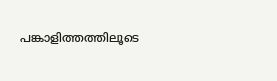പങ്കാളിത്തത്തിലൂടെ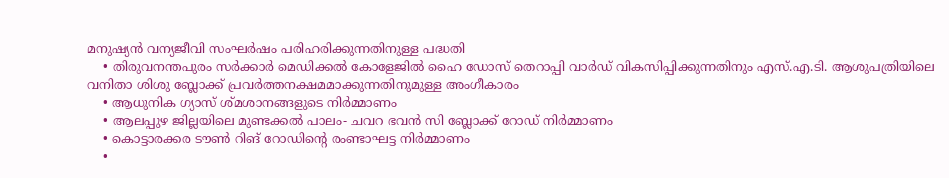മനുഷ്യന്‍ വന്യജീവി സംഘര്‍ഷം പരിഹരിക്കുന്നതിനുള്ള പദ്ധതി
    • തിരുവനന്തപുരം സര്‍ക്കാര്‍ മെഡിക്കല്‍ കോളേജില്‍ ഹൈ ഡോസ് തെറാപ്പി വാര്‍ഡ് വികസിപ്പിക്കുന്നതിനും എസ്.എ.ടി. ആശുപത്രിയിലെ വനിതാ ശിശു ബ്ലോക്ക് പ്രവര്‍ത്തനക്ഷമമാക്കുന്നതിനുമുള്ള അംഗീകാരം
    • ആധുനിക ഗ്യാസ് ശ്മശാനങ്ങളുടെ നിര്‍മ്മാണം
    • ആലപ്പുഴ ജില്ലയിലെ മുണ്ടക്കല്‍ പാലം- ചവറ ഭവന്‍ സി ബ്ലോക്ക് റോഡ് നിര്‍മ്മാണം
    • കൊട്ടാരക്കര ടൗണ്‍ റിങ് റോഡിന്റെ രംണ്ടാഘട്ട നിര്‍മ്മാണം
    •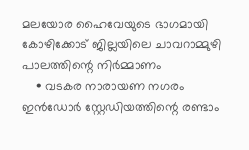മലയോര ഹൈവേയുടെ ഭാഗമായി കോഴിക്കോട് ജില്ലയിലെ ചാവറാമ്മുഴി പാലത്തിന്റെ നിര്‍മ്മാണം
    • വടകര നാരായണ നഗരം ഇന്‍ഡോര്‍ സ്റ്റേഡിയത്തിന്റെ രണ്ടാം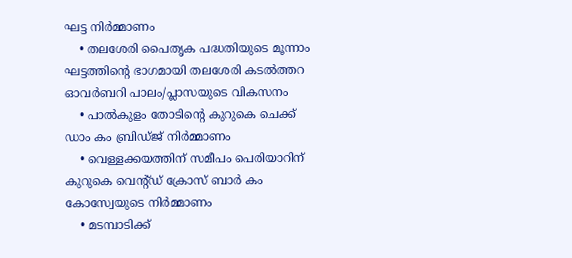ഘട്ട നിര്‍മ്മാണം
    • തലശേരി പൈതൃക പദ്ധതിയുടെ മൂന്നാം ഘട്ടത്തിന്റെ ഭാഗമായി തലശേരി കടല്‍ത്തറ ഓവര്‍ബറി പാലം/പ്ലാസയുടെ വികസനം
    • പാല്‍കുളം തോടിന്റെ കുറുകെ ചെക്ക് ഡാം കം ബ്രിഡ്ജ് നിര്‍മ്മാണം
    • വെള്ളക്കയത്തിന് സമീപം പെരിയാറിന് കുറുകെ വെന്റ്ഡ് ക്രോസ് ബാര്‍ കം കോസ്വേയുടെ നിര്‍മ്മാണം
    • മടമ്പാടിക്ക്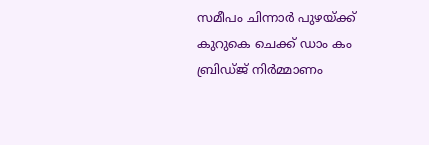സമീപം ചിന്നാര്‍ പുഴയ്ക്ക് കുറുകെ ചെക്ക് ഡാം കം ബ്രിഡ്ജ് നിര്‍മ്മാണം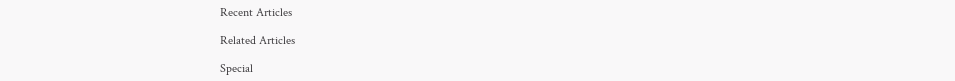Recent Articles

Related Articles

Special